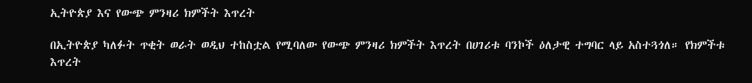ኢትዮጵያ እና የውጭ ምንዛሪ ክምችት እጥረት

በኢትዮጵያ ካለፉት ጥቂት ወራት ወዲህ ተከስቷል የሚባለው የውጭ ምንዛሪ ክምችት እጥረት በሀገሪቱ ባንኮች ዕለታዊ ተግባር ላይ አስተጓጎለ። የክምችቱ እጥረት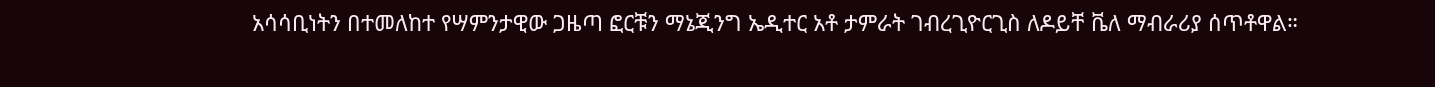አሳሳቢነትን በተመለከተ የሣምንታዊው ጋዜጣ ፎርቹን ማኔጂንግ ኤዲተር አቶ ታምራት ገብረጊዮርጊስ ለዶይቸ ቬለ ማብራሪያ ሰጥቶዋል።